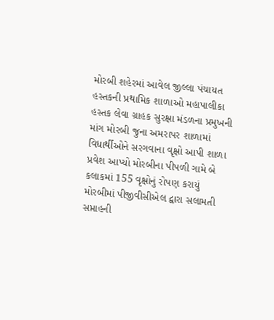મોરબી શહેરમાં આવેલ જીલ્લા પંચાયત હસ્તકની પ્રથામિક શાળાઓ મહાપાલીકા હસ્તક લેવા ગ્રાહક સુરક્ષા મંડળના પ્રમુખની માંગ મોરબી જુના અમરાપર શાળામાં વિધાર્થીઓને સરગવાના વૃક્ષો આપી શાળા પ્રવેશ આપ્યો મોરબીના પીપળી ગામે બે કલાકમાં 155 વૃક્ષોનું રોપણ કરાયું મોરબીમાં પીજીવીસીએલ દ્વારા સલામતી સપ્તાહની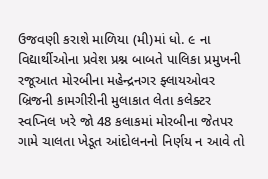ઉજવણી કરાશે માળિયા (મી)માં ધો. ૯ ના વિદ્યાર્થીઓના પ્રવેશ પ્રશ્ન બાબતે પાલિકા પ્રમુખની રજૂઆત મોરબીના મહેન્દ્રનગર ફ્લાયઓવર બ્રિજની કામગીરીની મુલાકાત લેતા કલેક્ટર સ્વપ્નિલ ખરે જો 48 કલાકમાં મોરબીના જેતપર ગામે ચાલતા ખેડૂત આંદોલનનો નિર્ણય ન આવે તો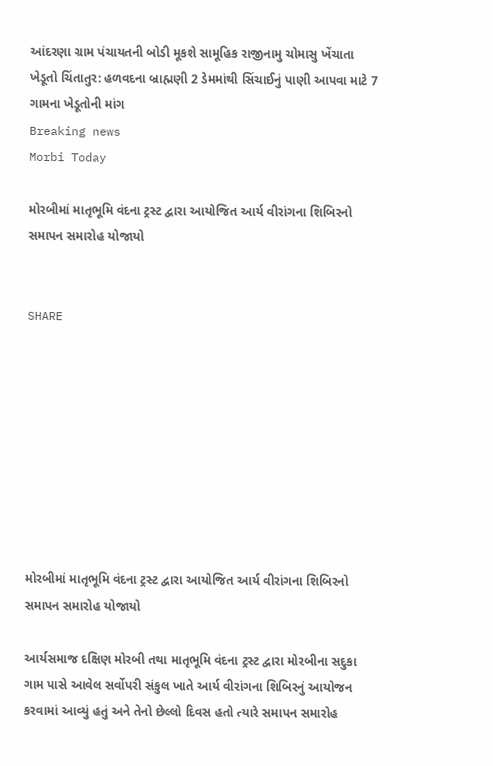આંદરણા ગ્રામ પંચાયતની બોડી મૂકશે સામૂહિક રાજીનામુ ચોમાસુ ખેંચાતા ખેડૂતો ચિંતાતુર: હળવદના બ્રાહ્મણી 2 ડેમમાંથી સિંચાઈનું પાણી આપવા માટે 7 ગામના ખેડૂતોની માંગ
Breaking news
Morbi Today

મોરબીમાં માતૃભૂમિ વંદના ટ્રસ્ટ દ્વારા આયોજિત આર્ય વીરાંગના શિબિરનો સમાપન સમારોહ યોજાયો


SHARE









મોરબીમાં માતૃભૂમિ વંદના ટ્રસ્ટ દ્વારા આયોજિત આર્ય વીરાંગના શિબિરનો સમાપન સમારોહ યોજાયો

આર્યસમાજ દક્ષિણ મોરબી તથા માતૃભૂમિ વંદના ટ્રસ્ટ દ્વારા મોરબીના સદુકા ગામ પાસે આવેલ સર્વોપરી સંકુલ ખાતે આર્ય વીરાંગના શિબિરનું આયોજન કરવામાં આવ્યું હતું અને તેનો છેલ્લો દિવસ હતો ત્યારે સમાપન સમારોહ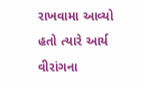રાખવામા આવ્યો હતો ત્યારે આર્ય વીરાંગના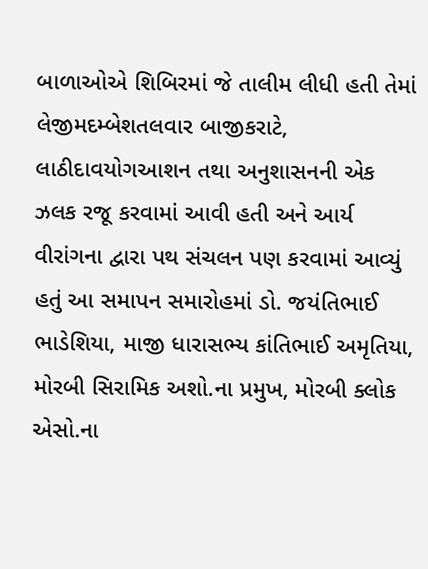બાળાઓએ શિબિરમાં જે તાલીમ લીધી હતી તેમાં લેજીમદમ્બેશતલવાર બાજીકરાટે, લાઠીદાવયોગઆશન તથા અનુશાસનની એક ઝલક રજૂ કરવામાં આવી હતી અને આર્ય વીરાંગના દ્વારા પથ સંચલન પણ કરવામાં આવ્યું હતું આ સમાપન સમારોહમાં ડો. જયંતિભાઈ ભાડેશિયા, માજી ધારાસભ્ય કાંતિભાઈ અમૃતિયા, મોરબી સિરામિક અશો.ના પ્રમુખ, મોરબી ક્લોક એસો.ના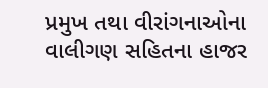પ્રમુખ તથા વીરાંગનાઓના વાલીગણ સહિતના હાજર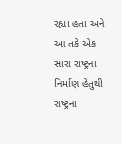રહ્યા હતા અને આ તકે એક સારા રાષ્ટ્રના નિર્માણ હેતુથી રાષ્ટ્રના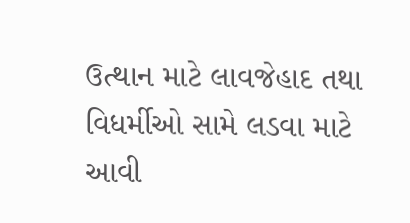ઉત્થાન માટે લાવજેહાદ તથા વિધર્મીઓ સામે લડવા માટે આવી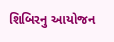શિબિરનુ આયોજન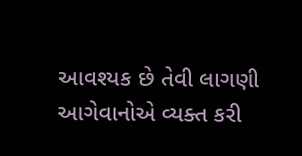આવશ્યક છે તેવી લાગણી આગેવાનોએ વ્યક્ત કરી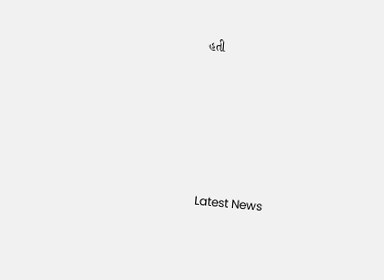હતી






Latest News